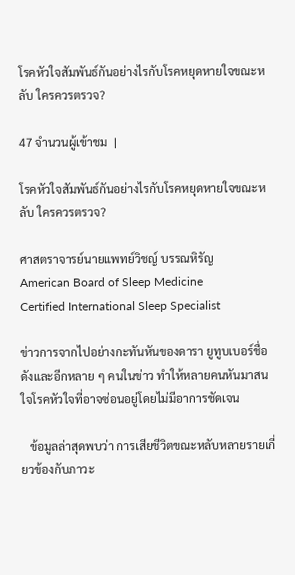โรคหัวใจสัมพันธ์กันอย่างไรกับโรคหยุดหายใจขณะหลับ ใครควรตรวจ?

47 จำนวนผู้เข้าชม  |

โรคหัวใจสัมพันธ์กันอย่างไรกับโรคหยุดหายใจขณะหลับ ใครควรตรวจ?

ศาสตราจารย์นายแพทย์วิชญ์ บรรณหิรัญ
American Board of Sleep Medicine
Certified International Sleep Specialist

ข่าวการจากไปอย่างกะทันหันของดารา ยูทูบเบอร์ชื่อดังและอีกหลาย ๆ คนในข่าว ทำให้หลายคนหันมาสนใจโรคหัวใจที่อาจซ่อนอยู่โดยไม่มีอาการชัดเจน

   ข้อมูลล่าสุดพบว่า การเสียชีวิตขณะหลับหลายรายเกี่ยวข้องกับภาวะ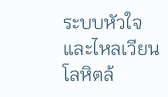ระบบหัวใจและไหลเวียนโลหิตล้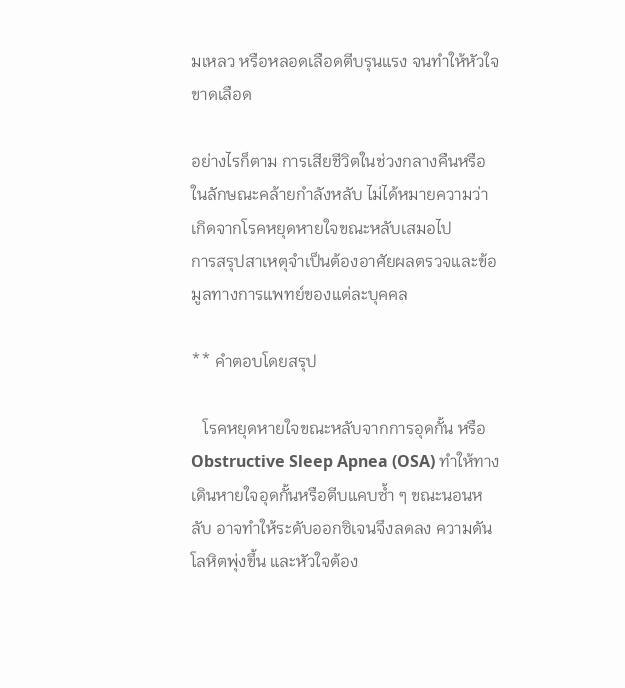มเหลว หรือหลอดเลือดตีบรุนแรง จนทำให้หัวใจขาดเลือด

อย่างไรก็ตาม การเสียชีวิตในช่วงกลางคืนหรือในลักษณะคล้ายกำลังหลับ ไม่ได้หมายความว่าเกิดจากโรคหยุดหายใจขณะหลับเสมอไป
การสรุปสาเหตุจำเป็นต้องอาศัยผลตรวจและข้อมูลทางการแพทย์ของแต่ละบุคคล

** คำตอบโดยสรุป

   โรคหยุดหายใจขณะหลับจากการอุดกั้น หรือ Obstructive Sleep Apnea (OSA) ทำให้ทางเดินหายใจอุดกั้นหรือตีบแคบซ้ำ ๆ ขณะนอนหลับ อาจทำให้ระดับออกซิเจนจึงลดลง ความดันโลหิตพุ่งขึ้น และหัวใจต้อง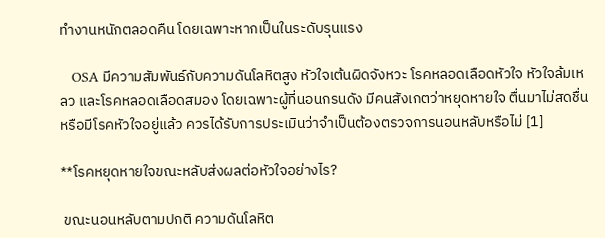ทำงานหนักตลอดคืน โดยเฉพาะหากเป็นในระดับรุนแรง

   OSA มีความสัมพันธ์กับความดันโลหิตสูง หัวใจเต้นผิดจังหวะ โรคหลอดเลือดหัวใจ หัวใจล้มเหลว และโรคหลอดเลือดสมอง โดยเฉพาะผู้ที่นอนกรนดัง มีคนสังเกตว่าหยุดหายใจ ตื่นมาไม่สดชื่น หรือมีโรคหัวใจอยู่แล้ว ควรได้รับการประเมินว่าจำเป็นต้องตรวจการนอนหลับหรือไม่ [1]

**โรคหยุดหายใจขณะหลับส่งผลต่อหัวใจอย่างไร?

 ขณะนอนหลับตามปกติ ความดันโลหิต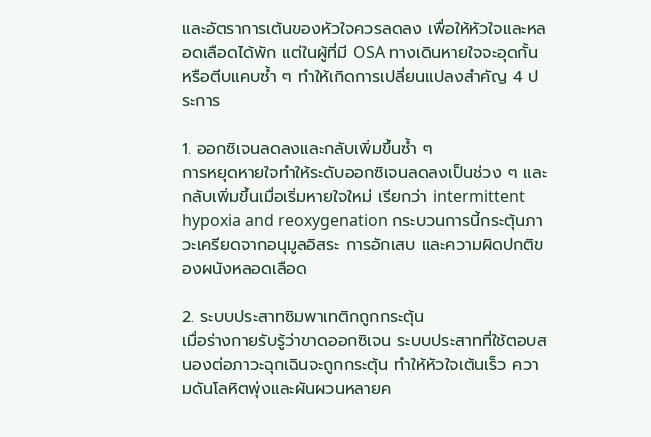และอัตราการเต้นของหัวใจควรลดลง เพื่อให้หัวใจและหลอดเลือดได้พัก แต่ในผู้ที่มี OSA ทางเดินหายใจจะอุดกั้นหรือตีบแคบซ้ำ ๆ ทำให้เกิดการเปลี่ยนแปลงสำคัญ 4 ประการ

1. ออกซิเจนลดลงและกลับเพิ่มขึ้นซ้ำ ๆ
การหยุดหายใจทำให้ระดับออกซิเจนลดลงเป็นช่วง ๆ และกลับเพิ่มขึ้นเมื่อเริ่มหายใจใหม่ เรียกว่า intermittent hypoxia and reoxygenation กระบวนการนี้กระตุ้นภาวะเครียดจากอนุมูลอิสระ การอักเสบ และความผิดปกติของผนังหลอดเลือด

2. ระบบประสาทซิมพาเทติกถูกกระตุ้น
เมื่อร่างกายรับรู้ว่าขาดออกซิเจน ระบบประสาทที่ใช้ตอบสนองต่อภาวะฉุกเฉินจะถูกกระตุ้น ทำให้หัวใจเต้นเร็ว ความดันโลหิตพุ่งและผันผวนหลายค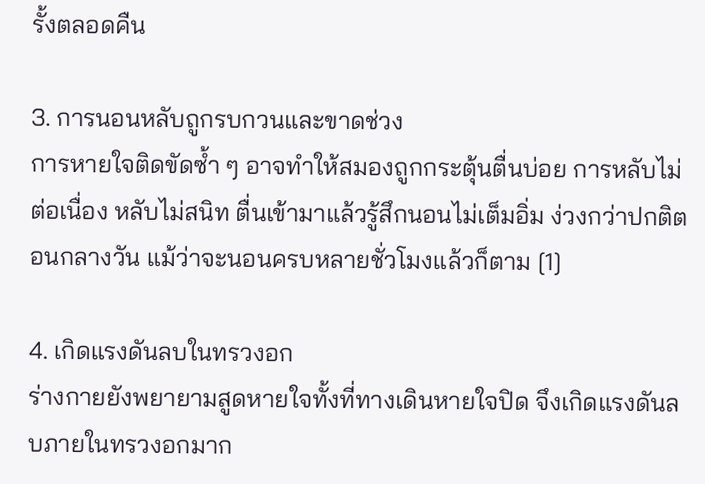รั้งตลอดคืน

3. การนอนหลับถูกรบกวนและขาดช่วง
การหายใจติดขัดซ้ำ ๆ อาจทำให้สมองถูกกระตุ้นตื่นบ่อย การหลับไม่ต่อเนื่อง หลับไม่สนิท ตื่นเข้ามาแล้วรู้สึกนอนไม่เต็มอิ่ม ง่วงกว่าปกติตอนกลางวัน แม้ว่าจะนอนครบหลายชั่วโมงแล้วก็ตาม [1]

4. เกิดแรงดันลบในทรวงอก
ร่างกายยังพยายามสูดหายใจทั้งที่ทางเดินหายใจปิด จึงเกิดแรงดันลบภายในทรวงอกมาก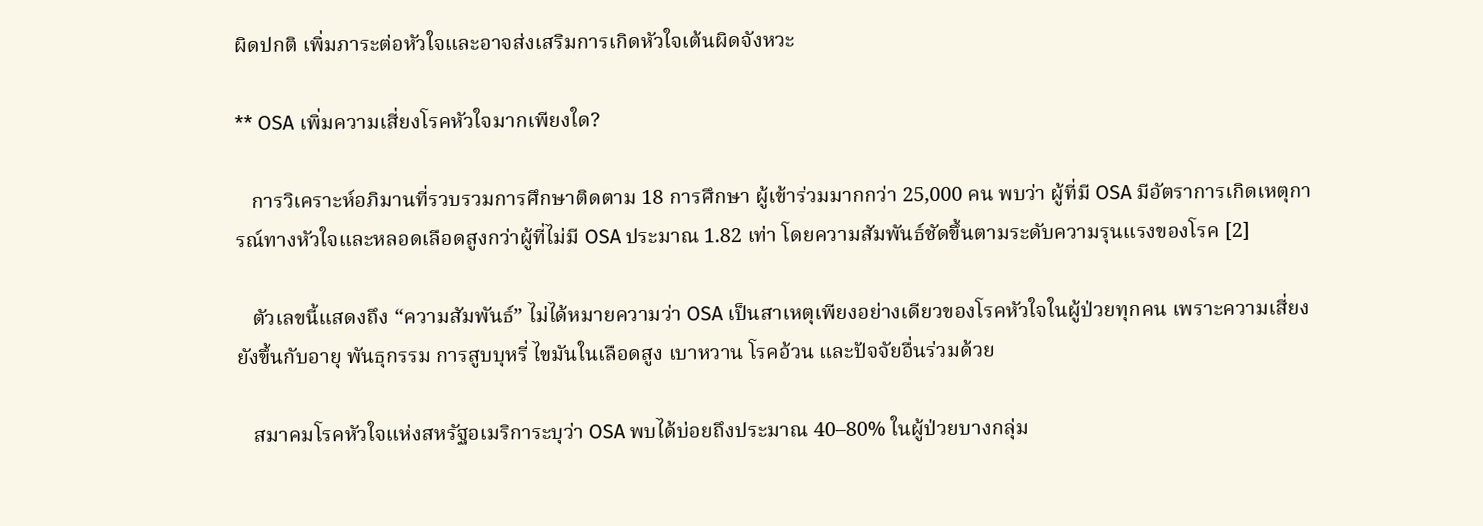ผิดปกติ เพิ่มภาระต่อหัวใจและอาจส่งเสริมการเกิดหัวใจเต้นผิดจังหวะ

** OSA เพิ่มความเสี่ยงโรคหัวใจมากเพียงใด?

   การวิเคราะห์อภิมานที่รวบรวมการศึกษาติดตาม 18 การศึกษา ผู้เข้าร่วมมากกว่า 25,000 คน พบว่า ผู้ที่มี OSA มีอัตราการเกิดเหตุการณ์ทางหัวใจและหลอดเลือดสูงกว่าผู้ที่ไม่มี OSA ประมาณ 1.82 เท่า โดยความสัมพันธ์ชัดขึ้นตามระดับความรุนแรงของโรค [2]

   ตัวเลขนี้แสดงถึง “ความสัมพันธ์” ไม่ได้หมายความว่า OSA เป็นสาเหตุเพียงอย่างเดียวของโรคหัวใจในผู้ป่วยทุกคน เพราะความเสี่ยงยังขึ้นกับอายุ พันธุกรรม การสูบบุหรี่ ไขมันในเลือดสูง เบาหวาน โรคอ้วน และปัจจัยอื่นร่วมด้วย

   สมาคมโรคหัวใจแห่งสหรัฐอเมริการะบุว่า OSA พบได้บ่อยถึงประมาณ 40–80% ในผู้ป่วยบางกลุ่ม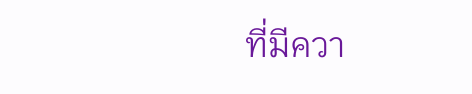ที่มีควา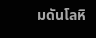มดันโลหิ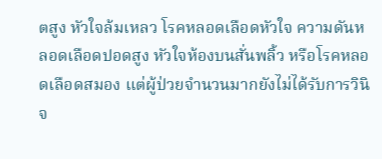ตสูง หัวใจล้มเหลว โรคหลอดเลือดหัวใจ ความดันหลอดเลือดปอดสูง หัวใจห้องบนสั่นพลิ้ว หรือโรคหลอดเลือดสมอง แต่ผู้ป่วยจำนวนมากยังไม่ได้รับการวินิจ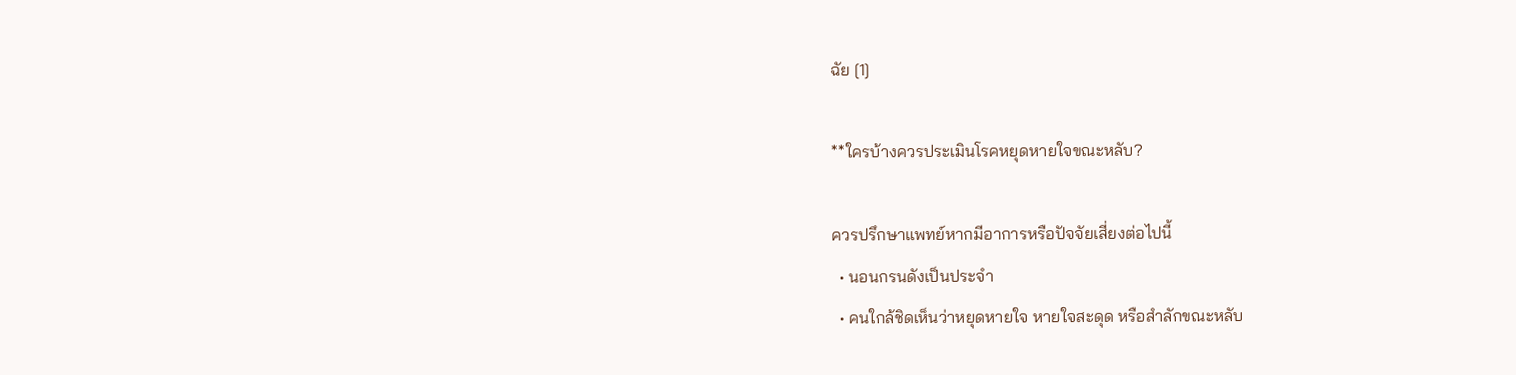ฉัย [1]

**ใครบ้างควรประเมินโรคหยุดหายใจขณะหลับ?

ควรปรึกษาแพทย์หากมีอาการหรือปัจจัยเสี่ยงต่อไปนี้
  • นอนกรนดังเป็นประจำ
  • คนใกล้ชิดเห็นว่าหยุดหายใจ หายใจสะดุด หรือสำลักขณะหลับ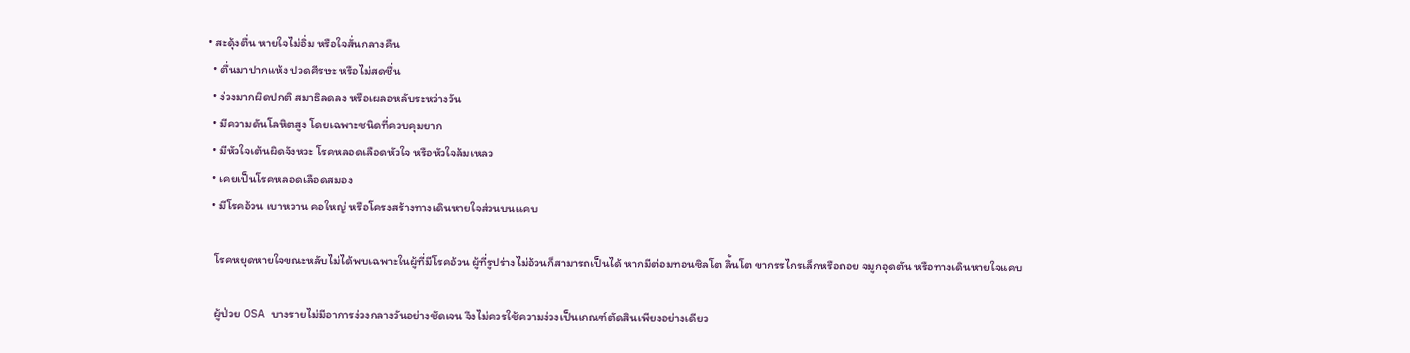• สะดุ้งตื่น หายใจไม่อิ่ม หรือใจสั่นกลางคืน
  • ตื่นมาปากแห้ง ปวดศีรษะ หรือไม่สดชื่น
  • ง่วงมากผิดปกติ สมาธิลดลง หรือเผลอหลับระหว่างวัน
  • มีความดันโลหิตสูง โดยเฉพาะชนิดที่ควบคุมยาก
  • มีหัวใจเต้นผิดจังหวะ โรคหลอดเลือดหัวใจ หรือหัวใจล้มเหลว
  • เคยเป็นโรคหลอดเลือดสมอง
  • มีโรคอ้วน เบาหวาน คอใหญ่ หรือโครงสร้างทางเดินหายใจส่วนบนแคบ

   โรคหยุดหายใจขณะหลับไม่ได้พบเฉพาะในผู้ที่มีโรคอ้วน ผู้ที่รูปร่างไม่อ้วนก็สามารถเป็นได้ หากมีต่อมทอนซิลโต ลิ้นโต ขากรรไกรเล็กหรือถอย จมูกอุดตัน หรือทางเดินหายใจแคบ

   ผู้ป่วย OSA บางรายไม่มีอาการง่วงกลางวันอย่างชัดเจน จึงไม่ควรใช้ความง่วงเป็นเกณฑ์ตัดสินเพียงอย่างเดียว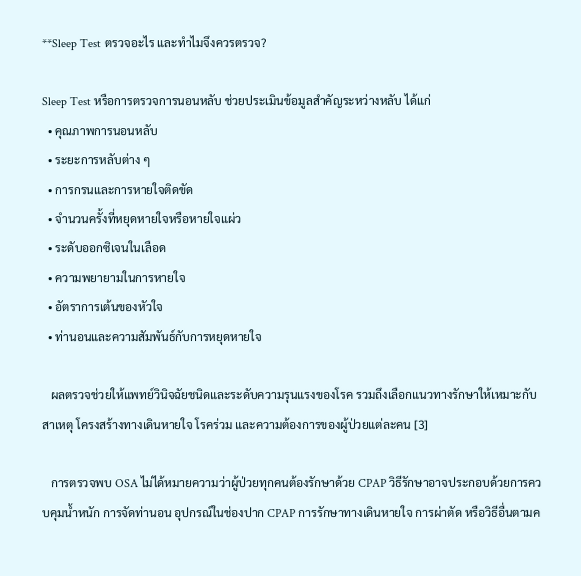**Sleep Test ตรวจอะไร และทำไมจึงควรตรวจ?

Sleep Test หรือการตรวจการนอนหลับ ช่วยประเมินข้อมูลสำคัญระหว่างหลับ ได้แก่
  • คุณภาพการนอนหลับ
  • ระยะการหลับต่าง ๆ
  • การกรนและการหายใจติดขัด
  • จำนวนครั้งที่หยุดหายใจหรือหายใจแผ่ว
  • ระดับออกซิเจนในเลือด
  • ความพยายามในการหายใจ
  • อัตราการเต้นของหัวใจ
  • ท่านอนและความสัมพันธ์กับการหยุดหายใจ

   ผลตรวจช่วยให้แพทย์วินิจฉัยชนิดและระดับความรุนแรงของโรค รวมถึงเลือกแนวทางรักษาให้เหมาะกับสาเหตุ โครงสร้างทางเดินหายใจ โรคร่วม และความต้องการของผู้ป่วยแต่ละคน [3]

   การตรวจพบ OSA ไม่ได้หมายความว่าผู้ป่วยทุกคนต้องรักษาด้วย CPAP วิธีรักษาอาจประกอบด้วยการควบคุมน้ำหนัก การจัดท่านอน อุปกรณ์ในช่องปาก CPAP การรักษาทางเดินหายใจ การผ่าตัด หรือวิธีอื่นตามค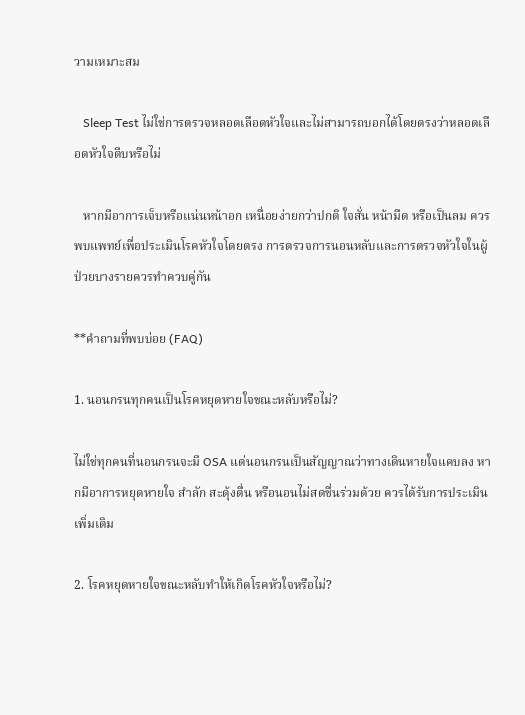วามเหมาะสม

   Sleep Test ไม่ใช่การตรวจหลอดเลือดหัวใจและไม่สามารถบอกได้โดยตรงว่าหลอดเลือดหัวใจตีบหรือไม่

   หากมีอาการเจ็บหรือแน่นหน้าอก เหนื่อยง่ายกว่าปกติ ใจสั่น หน้ามืด หรือเป็นลม ควรพบแพทย์เพื่อประเมินโรคหัวใจโดยตรง การตรวจการนอนหลับและการตรวจหัวใจในผู้ป่วยบางรายควรทำควบคู่กัน

**คำถามที่พบบ่อย (FAQ)

1. นอนกรนทุกคนเป็นโรคหยุดหายใจขณะหลับหรือไม่?

ไม่ใช่ทุกคนที่นอนกรนจะมี OSA แต่นอนกรนเป็นสัญญาณว่าทางเดินหายใจแคบลง หากมีอาการหยุดหายใจ สำลัก สะดุ้งตื่น หรือนอนไม่สดชื่นร่วมด้วย ควรได้รับการประเมินเพิ่มเติม

2. โรคหยุดหายใจขณะหลับทำให้เกิดโรคหัวใจหรือไม่?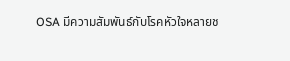OSA มีความสัมพันธ์กับโรคหัวใจหลายช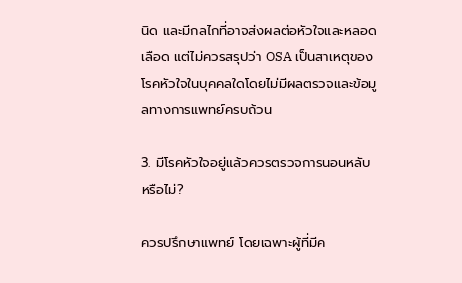นิด และมีกลไกที่อาจส่งผลต่อหัวใจและหลอดเลือด แต่ไม่ควรสรุปว่า OSA เป็นสาเหตุของโรคหัวใจในบุคคลใดโดยไม่มีผลตรวจและข้อมูลทางการแพทย์ครบถ้วน

3. มีโรคหัวใจอยู่แล้วควรตรวจการนอนหลับหรือไม่?

ควรปรึกษาแพทย์ โดยเฉพาะผู้ที่มีค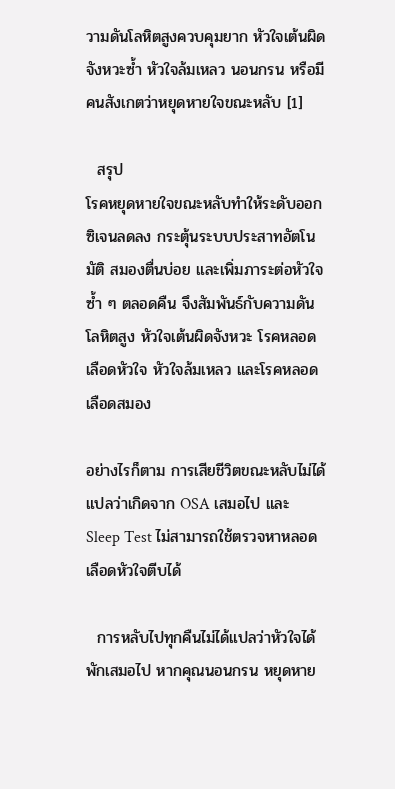วามดันโลหิตสูงควบคุมยาก หัวใจเต้นผิดจังหวะซ้ำ หัวใจล้มเหลว นอนกรน หรือมีคนสังเกตว่าหยุดหายใจขณะหลับ [1]

  สรุป
โรคหยุดหายใจขณะหลับทำให้ระดับออกซิเจนลดลง กระตุ้นระบบประสาทอัตโนมัติ สมองตื่นบ่อย และเพิ่มภาระต่อหัวใจซ้ำ ๆ ตลอดคืน จึงสัมพันธ์กับความดันโลหิตสูง หัวใจเต้นผิดจังหวะ โรคหลอดเลือดหัวใจ หัวใจล้มเหลว และโรคหลอดเลือดสมอง

อย่างไรก็ตาม การเสียชีวิตขณะหลับไม่ได้แปลว่าเกิดจาก OSA เสมอไป และ Sleep Test ไม่สามารถใช้ตรวจหาหลอดเลือดหัวใจตีบได้

  การหลับไปทุกคืนไม่ได้แปลว่าหัวใจได้พักเสมอไป หากคุณนอนกรน หยุดหาย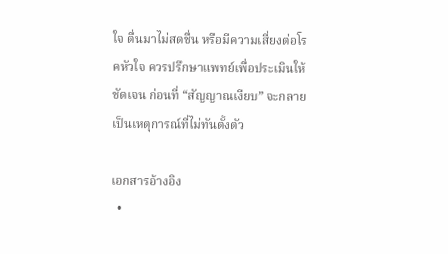ใจ ตื่นมาไม่สดชื่น หรือมีความเสี่ยงต่อโรคหัวใจ ควรปรึกษาแพทย์เพื่อประเมินให้ชัดเจน ก่อนที่ “สัญญาณเงียบ” จะกลายเป็นเหตุการณ์ที่ไม่ทันตั้งตัว

เอกสารอ้างอิง
  •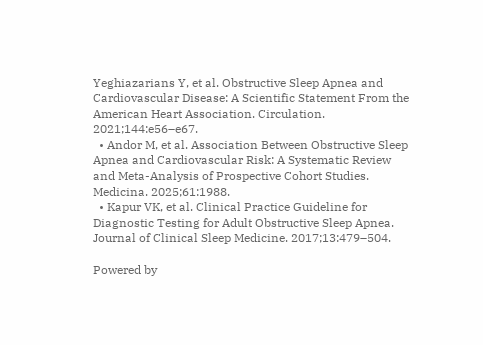Yeghiazarians Y, et al. Obstructive Sleep Apnea and Cardiovascular Disease: A Scientific Statement From the American Heart Association. Circulation. 2021;144:e56–e67.
  • Andor M, et al. Association Between Obstructive Sleep Apnea and Cardiovascular Risk: A Systematic Review and Meta-Analysis of Prospective Cohort Studies. Medicina. 2025;61:1988.
  • Kapur VK, et al. Clinical Practice Guideline for Diagnostic Testing for Adult Obstructive Sleep Apnea. Journal of Clinical Sleep Medicine. 2017;13:479–504.

Powered by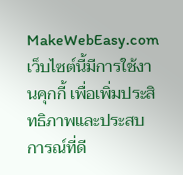MakeWebEasy.com
เว็บไซต์นี้มีการใช้งานคุกกี้ เพื่อเพิ่มประสิทธิภาพและประสบการณ์ที่ดี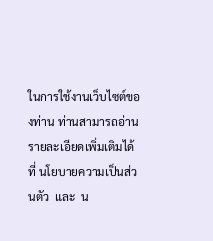ในการใช้งานเว็บไซต์ของท่าน ท่านสามารถอ่านรายละเอียดเพิ่มเติมได้ที่ นโยบายความเป็นส่วนตัว  และ  น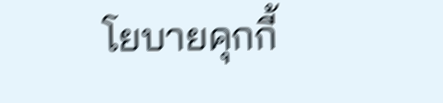โยบายคุกกี้